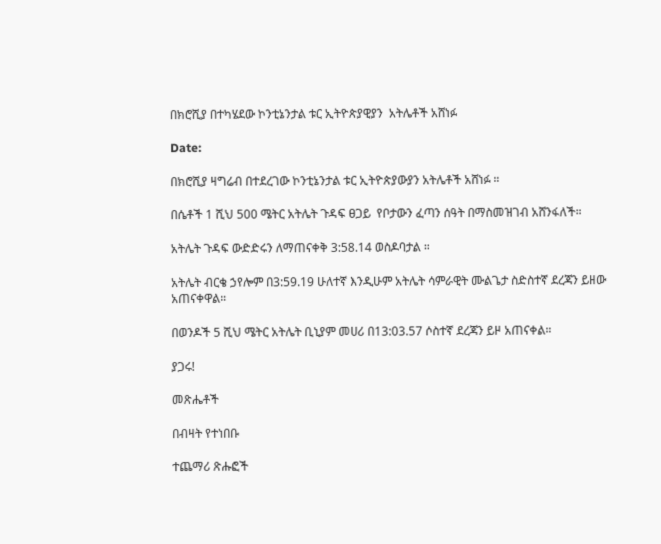በክሮሺያ በተካሄደው ኮንቲኔንታል ቱር ኢትዮጵያዊያን  አትሌቶች አሸነፉ

Date:

በክሮሺያ ዛግሬብ በተደረገው ኮንቲኔንታል ቱር ኢትዮጵያውያን አትሌቶች አሸነፉ ።

በሴቶች 1 ሺህ 500 ሜትር አትሌት ጉዳፍ ፀጋይ  የቦታውን ፈጣን ሰዓት በማስመዝገብ አሸንፋለች።

አትሌት ጉዳፍ ውድድሩን ለማጠናቀቅ 3:58.14 ወስዶባታል ።

አትሌት ብርቄ ኃየሎም በ3:59.19 ሁለተኛ እንዲሁም አትሌት ሳምራዊት ሙልጌታ ስድስተኛ ደረጃን ይዘው አጠናቀዋል።

በወንዶች 5 ሺህ ሜትር አትሌት ቢኒያም መሀሪ በ13:03.57 ሶስተኛ ደረጃን ይዞ አጠናቀል።

ያጋሩ!

መጽሔቶች

በብዛት የተነበቡ

ተጨማሪ ጽሑፎች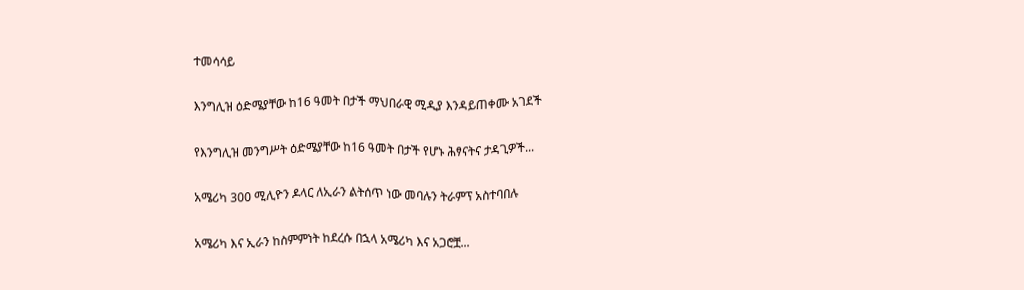ተመሳሳይ

እንግሊዝ ዕድሜያቸው ከ16 ዓመት በታች ማህበራዊ ሚዲያ እንዳይጠቀሙ አገደች

የእንግሊዝ መንግሥት ዕድሜያቸው ከ16 ዓመት በታች የሆኑ ሕፃናትና ታዳጊዎች...

አሜሪካ 300 ሚሊዮን ዶላር ለኢራን ልትሰጥ ነው መባሉን ትራምፕ አስተባበሉ

አሜሪካ እና ኢራን ከስምምነት ከደረሱ በኋላ አሜሪካ እና አጋሮቿ...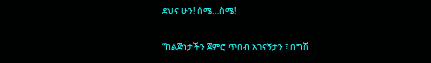ደህና ሁን! ሰሜ…ስሜ!

“ከልጅነታችን ጀምሮ ጥበብ አገናኝታን ፣ በግሽ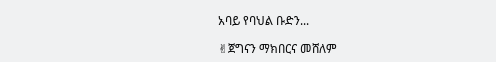አባይ የባህል ቡድን...

✌ጀግናን ማክበርና መሸለም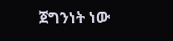ጀግንነት ነው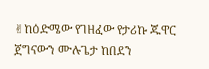✌ከዕድሜው የገዘፈው የታሪኩ ጁዋር ጀግናውን ሙሉጌታ ከበደን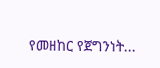የመዘከር የጀግንነት...